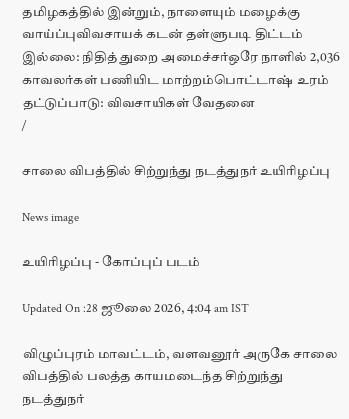தமிழகத்தில் இன்றும், நாளையும் மழைக்கு வாய்ப்புவிவசாயக் கடன் தள்ளுபடி திட்டம் இல்லை: நிதித் துறை அமைச்சர்ஒரே நாளில் 2,036 காவலர்கள் பணியிட மாற்றம்பொட்டாஷ் உரம் தட்டுப்பாடு: விவசாயிகள் வேதனை
/

சாலை விபத்தில் சிற்றுந்து நடத்துநர் உயிரிழப்பு

News image

உயிரிழப்பு - கோப்புப் படம்

Updated On :28 ஜூலை 2026, 4:04 am IST

விழுப்புரம் மாவட்டம், வளவனூர் அருகே சாலை விபத்தில் பலத்த காயமடைந்த சிற்றுந்து நடத்துநர்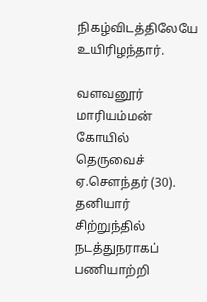நிகழ்விடத்திலேயே உயிரிழந்தார்.

வளவனூர் மாரியம்மன் கோயில் தெருவைச் ஏ.செளந்தர் (30). தனியார் சிற்றுந்தில் நடத்துநராகப் பணியாற்றி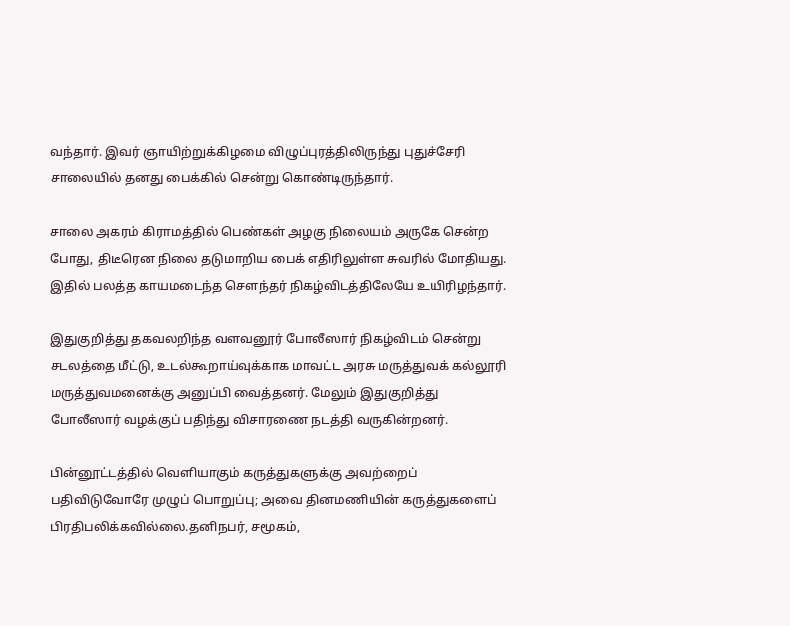வந்தார். இவர் ஞாயிற்றுக்கிழமை விழுப்புரத்திலிருந்து புதுச்சேரி சாலையில் தனது பைக்கில் சென்று கொண்டிருந்தார்.

சாலை அகரம் கிராமத்தில் பெண்கள் அழகு நிலையம் அருகே சென்ற போது, திடீரென நிலை தடுமாறிய பைக் எதிரிலுள்ள சுவரில் மோதியது. இதில் பலத்த காயமடைந்த செளந்தர் நிகழ்விடத்திலேயே உயிரிழந்தார்.

இதுகுறித்து தகவலறிந்த வளவனூர் போலீஸார் நிகழ்விடம் சென்று சடலத்தை மீட்டு, உடல்கூறாய்வுக்காக மாவட்ட அரசு மருத்துவக் கல்லூரி மருத்துவமனைக்கு அனுப்பி வைத்தனர். மேலும் இதுகுறித்து போலீஸார் வழக்குப் பதிந்து விசாரணை நடத்தி வருகின்றனர்.

பின்னூட்டத்தில் வெளியாகும் கருத்துகளுக்கு அவற்றைப் பதிவிடுவோரே முழுப் பொறுப்பு; அவை தினமணியின் கருத்துகளைப் பிரதிபலிக்கவில்லை.தனிநபர், சமூகம்,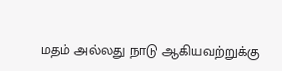மதம் அல்லது நாடு ஆகியவற்றுக்கு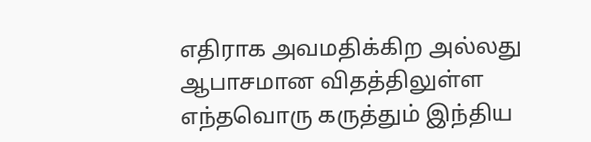எதிராக அவமதிக்கிற அல்லது ஆபாசமான விதத்திலுள்ள எந்தவொரு கருத்தும் இந்திய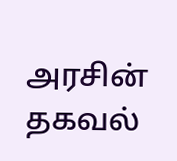அரசின் தகவல்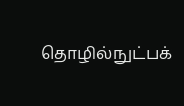தொழில்நுட்பக்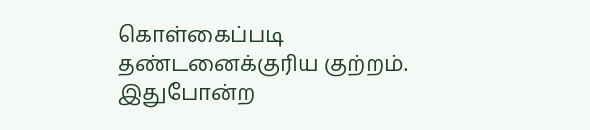கொள்கைப்படி தண்டனைக்குரிய குற்றம். இதுபோன்ற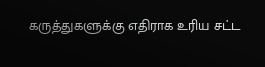கருத்துகளுக்கு எதிராக உரிய சட்ட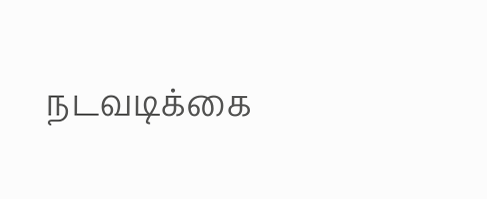நடவடிக்கை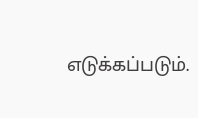எடுக்கப்படும்.